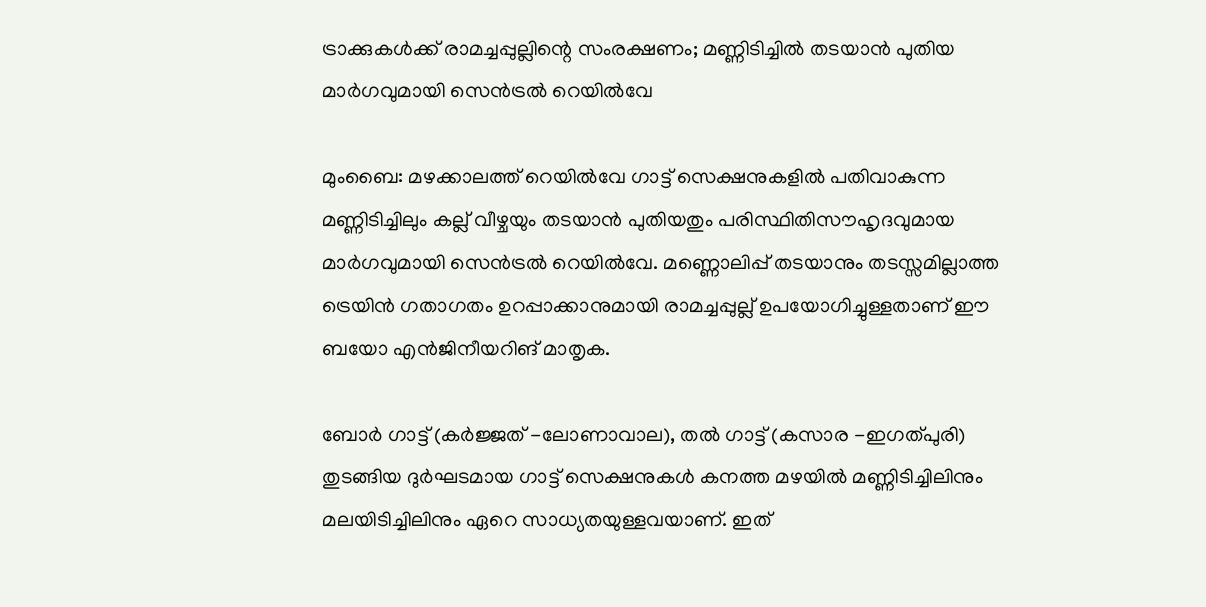ട്രാക്കുകൾക്ക് രാമച്ചപ്പുല്ലിന്റെ സംരക്ഷണം; മണ്ണിടിച്ചിൽ തടയാൻ പുതിയ മാർഗവുമായി സെൻട്രൽ റെയിൽവേ

മുംബൈ: മഴക്കാലത്ത് റെയിൽവേ ഗാട്ട് സെക്ഷനുകളിൽ പതിവാകുന്ന മണ്ണിടിച്ചിലും കല്ല് വീഴ്ചയും തടയാൻ പുതിയതും പരിസ്ഥിതിസൗഹൃദവുമായ മാർഗവുമായി സെൻട്രൽ റെയിൽവേ. മണ്ണൊലിപ്പ് തടയാനും തടസ്സമില്ലാത്ത ട്രെയിൻ ഗതാഗതം ഉറപ്പാക്കാനുമായി രാമച്ചപ്പുല്ല് ഉപയോഗിച്ചുള്ളതാണ് ഈ ബയോ എൻജിനീയറിങ് മാതൃക.

ബോർ ഗാട്ട് (കർജ്ജത് -ലോണാവാല), തൽ ഗാട്ട് (കസാര -ഇഗത്പുരി) തുടങ്ങിയ ദുർഘടമായ ഗാട്ട് സെക്ഷനുകൾ കനത്ത മഴയിൽ മണ്ണിടിച്ചിലിനും മലയിടിച്ചിലിനും ഏറെ സാധ്യതയുള്ളവയാണ്. ഇത്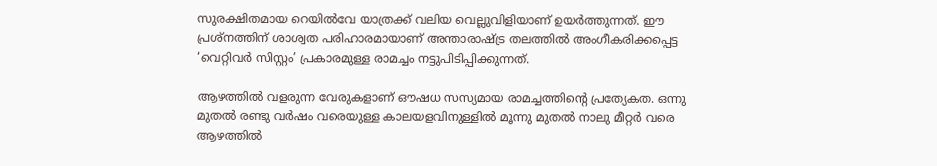സുരക്ഷിതമായ റെയിൽവേ യാത്രക്ക് വലിയ വെല്ലുവിളിയാണ് ഉയർത്തുന്നത്. ഈ പ്രശ്നത്തിന് ശാശ്വത പരിഹാരമായാണ് അന്താരാഷ്ട്ര തലത്തിൽ അംഗീകരിക്കപ്പെട്ട ‘വെറ്റിവർ സിസ്റ്റം’ പ്രകാരമുള്ള രാമച്ചം നട്ടുപിടിപ്പിക്കുന്നത്.

ആഴത്തിൽ വളരുന്ന വേരുകളാണ് ഔഷധ സസ്യമായ രാമച്ചത്തിന്റെ പ്രത്യേകത. ഒന്നു മുതൽ രണ്ടു വർഷം വരെയുള്ള കാലയളവിനുള്ളിൽ മൂന്നു മുതൽ നാലു മീറ്റർ വരെ ആഴത്തിൽ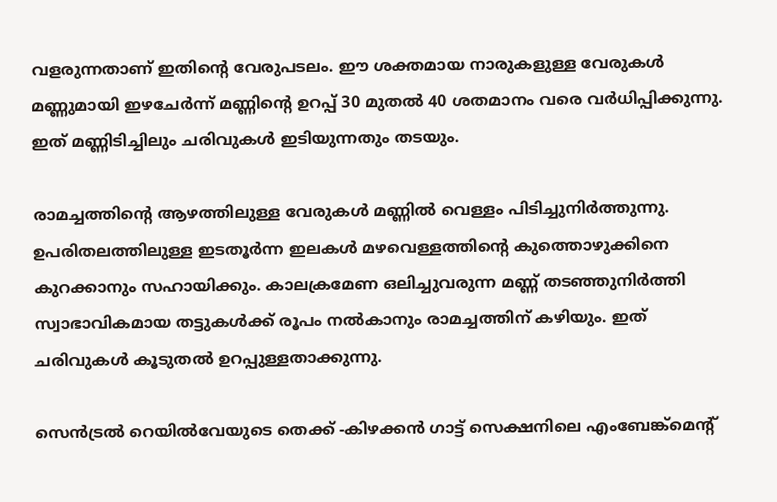വളരുന്നതാണ് ഇതിന്റെ വേരുപടലം. ഈ ശക്തമായ നാരുകളുള്ള വേരുകൾ മണ്ണുമായി ഇഴചേർന്ന് മണ്ണിന്റെ ഉറപ്പ് 30 മുതൽ 40 ശതമാനം വരെ വർധിപ്പിക്കുന്നു. ഇത് മണ്ണിടിച്ചിലും ചരിവുകൾ ഇടിയുന്നതും തടയും.

രാമച്ചത്തിന്റെ ആഴത്തിലുള്ള വേരുകൾ മണ്ണിൽ വെള്ളം പിടിച്ചുനിർത്തുന്നു. ഉപരിതലത്തിലുള്ള ഇടതൂർന്ന ഇലകൾ മഴവെള്ളത്തിന്റെ കുത്തൊഴുക്കിനെ കുറക്കാനും സഹായിക്കും. കാലക്രമേണ ഒലിച്ചുവരുന്ന മണ്ണ് തടഞ്ഞുനിർത്തി സ്വാഭാവികമായ തട്ടുകൾക്ക് രൂപം നൽകാനും രാമച്ചത്തിന് കഴിയും. ഇത് ചരിവുകൾ കൂടുതൽ ഉറപ്പുള്ളതാക്കുന്നു.

സെൻട്രൽ റെയിൽവേയുടെ തെക്ക് -കിഴക്കൻ ഗാട്ട് സെക്ഷനിലെ എംബേങ്ക്മെന്റ്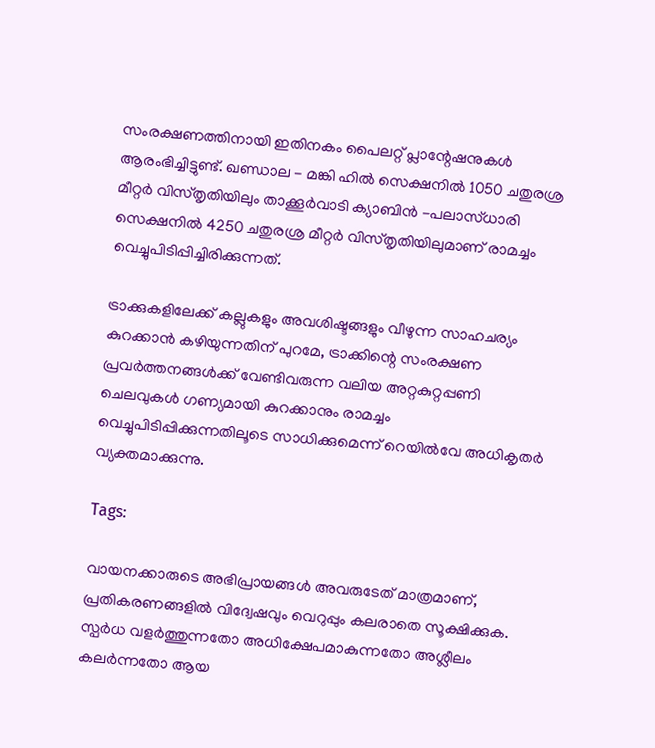സംരക്ഷണത്തിനായി ഇതിനകം പൈലറ്റ് പ്ലാന്റേഷനുകൾ ആരംഭിച്ചിട്ടുണ്ട്. ഖണ്ഡാല - മങ്കി ഹിൽ സെക്ഷനിൽ 1050 ചതുരശ്ര മീറ്റർ വിസ്തൃതിയിലും താക്കൂർവാടി ക്യാബിൻ -പലാസ്ധാരി സെക്ഷനിൽ 4250 ചതുരശ്ര മീറ്റർ വിസ്തൃതിയിലുമാണ് രാമച്ചം വെച്ചുപിടിപ്പിച്ചിരിക്കുന്നത്.

ട്രാക്കുകളിലേക്ക് കല്ലുകളും അവശിഷ്ടങ്ങളും വീഴുന്ന സാഹചര്യം കുറക്കാൻ കഴിയുന്നതിന് പുറമേ, ട്രാക്കിന്റെ സംരക്ഷണ പ്രവർത്തനങ്ങൾക്ക് വേണ്ടിവരുന്ന വലിയ അറ്റകുറ്റപ്പണി ചെലവുകൾ ഗണ്യമായി കുറക്കാനും രാമച്ചം വെച്ചുപിടിപ്പിക്കുന്നതിലൂടെ സാധിക്കുമെന്ന് റെയിൽവേ അധികൃതർ വ്യക്തമാക്കുന്നു.

Tags:

വായനക്കാരുടെ അഭിപ്രായങ്ങള്‍ അവരുടേത് മാത്രമാണ്, പ്രതികരണങ്ങളിൽ വിദ്വേഷവും വെറുപ്പും കലരാതെ സൂക്ഷിക്കുക. സ്പർധ വളർത്തുന്നതോ അധിക്ഷേപമാകുന്നതോ അശ്ലീലം കലർന്നതോ ആയ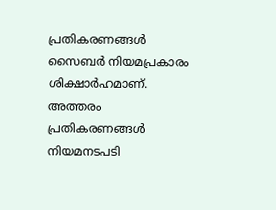പ്രതികരണങ്ങൾ സൈബർ നിയമപ്രകാരം ശിക്ഷാർഹമാണ്. അത്തരം പ്രതികരണങ്ങൾ നിയമനടപടി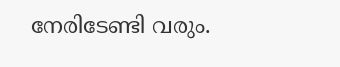നേരിടേണ്ടി വരും.